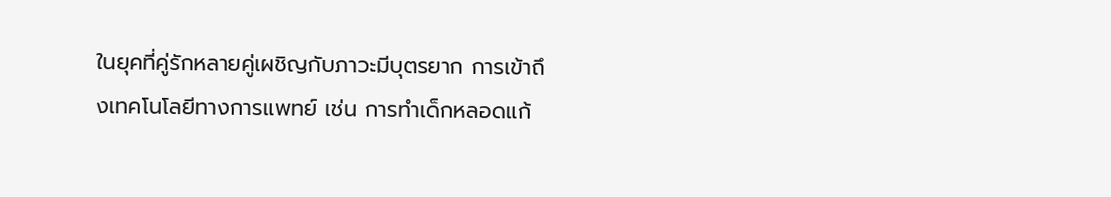ในยุคที่คู่รักหลายคู่เผชิญกับภาวะมีบุตรยาก การเข้าถึงเทคโนโลยีทางการแพทย์ เช่น การทำเด็กหลอดแก้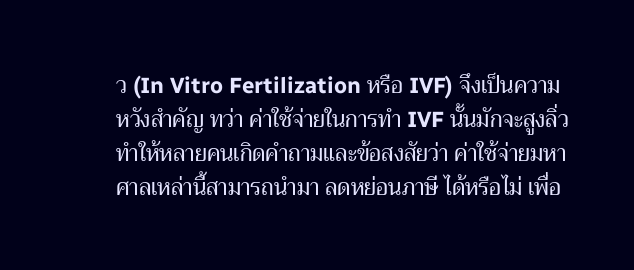ว (In Vitro Fertilization หรือ IVF) จึงเป็นความหวังสำคัญ ทว่า ค่าใช้จ่ายในการทำ IVF นั้นมักจะสูงลิ่ว ทำให้หลายคนเกิดคำถามและข้อสงสัยว่า ค่าใช้จ่ายมหาศาลเหล่านี้สามารถนำมา ลดหย่อนภาษี ได้หรือไม่ เพื่อ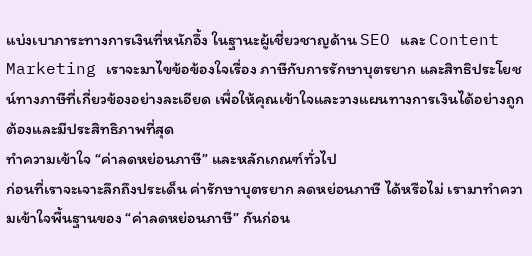แบ่งเบาภาระทางการเงินที่หนักอึ้ง ในฐานะผู้เชี่ยวชาญด้าน SEO และ Content Marketing เราจะมาไขข้อข้องใจเรื่อง ภาษีกับการรักษาบุตรยาก และสิทธิประโยชน์ทางภาษีที่เกี่ยวข้องอย่างละเอียด เพื่อให้คุณเข้าใจและวางแผนทางการเงินได้อย่างถูกต้องและมีประสิทธิภาพที่สุด
ทำความเข้าใจ “ค่าลดหย่อนภาษี” และหลักเกณฑ์ทั่วไป
ก่อนที่เราจะเจาะลึกถึงประเด็น ค่ารักษาบุตรยาก ลดหย่อนภาษี ได้หรือไม่ เรามาทำความเข้าใจพื้นฐานของ “ค่าลดหย่อนภาษี” กันก่อน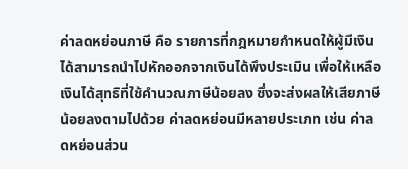ค่าลดหย่อนภาษี คือ รายการที่กฎหมายกำหนดให้ผู้มีเงินได้สามารถนำไปหักออกจากเงินได้พึงประเมิน เพื่อให้เหลือเงินได้สุทธิที่ใช้คำนวณภาษีน้อยลง ซึ่งจะส่งผลให้เสียภาษีน้อยลงตามไปด้วย ค่าลดหย่อนมีหลายประเภท เช่น ค่าลดหย่อนส่วน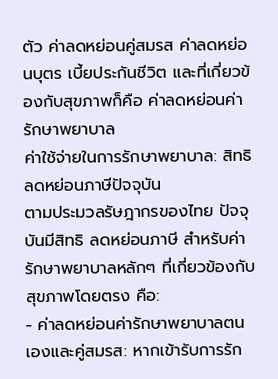ตัว ค่าลดหย่อนคู่สมรส ค่าลดหย่อนบุตร เบี้ยประกันชีวิต และที่เกี่ยวข้องกับสุขภาพก็คือ ค่าลดหย่อนค่ารักษาพยาบาล
ค่าใช้จ่ายในการรักษาพยาบาล: สิทธิลดหย่อนภาษีปัจจุบัน
ตามประมวลรัษฎากรของไทย ปัจจุบันมีสิทธิ ลดหย่อนภาษี สำหรับค่ารักษาพยาบาลหลักๆ ที่เกี่ยวข้องกับสุขภาพโดยตรง คือ:
- ค่าลดหย่อนค่ารักษาพยาบาลตนเองและคู่สมรส: หากเข้ารับการรัก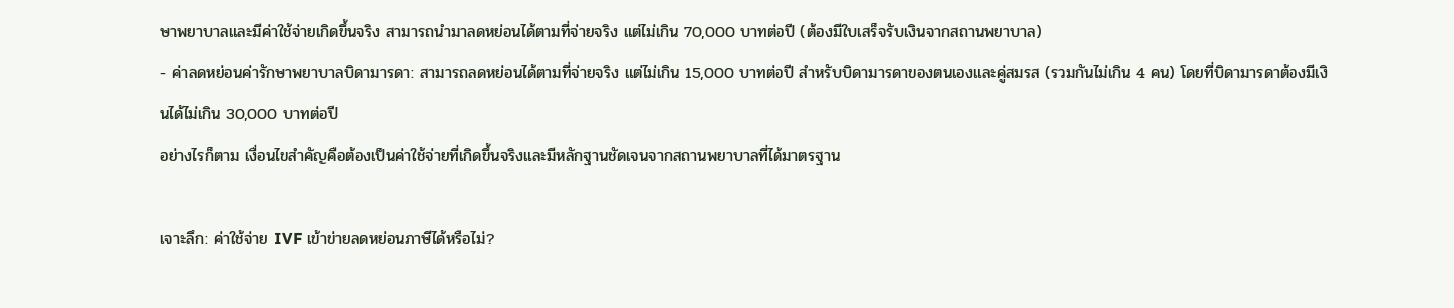ษาพยาบาลและมีค่าใช้จ่ายเกิดขึ้นจริง สามารถนำมาลดหย่อนได้ตามที่จ่ายจริง แต่ไม่เกิน 70,000 บาทต่อปี (ต้องมีใบเสร็จรับเงินจากสถานพยาบาล)
- ค่าลดหย่อนค่ารักษาพยาบาลบิดามารดา: สามารถลดหย่อนได้ตามที่จ่ายจริง แต่ไม่เกิน 15,000 บาทต่อปี สำหรับบิดามารดาของตนเองและคู่สมรส (รวมกันไม่เกิน 4 คน) โดยที่บิดามารดาต้องมีเงินได้ไม่เกิน 30,000 บาทต่อปี
อย่างไรก็ตาม เงื่อนไขสำคัญคือต้องเป็นค่าใช้จ่ายที่เกิดขึ้นจริงและมีหลักฐานชัดเจนจากสถานพยาบาลที่ได้มาตรฐาน

เจาะลึก: ค่าใช้จ่าย IVF เข้าข่ายลดหย่อนภาษีได้หรือไม่?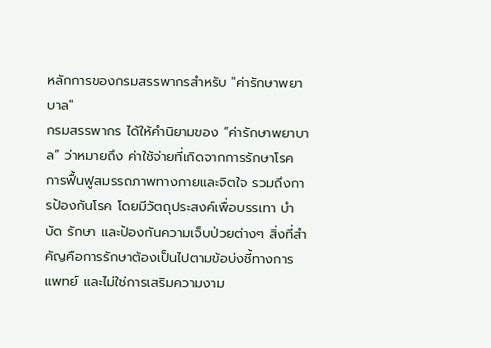หลักการของกรมสรรพากรสำหรับ "ค่ารักษาพยาบาล"
กรมสรรพากร ได้ให้คำนิยามของ “ค่ารักษาพยาบาล” ว่าหมายถึง ค่าใช้จ่ายที่เกิดจากการรักษาโรค การฟื้นฟูสมรรถภาพทางกายและจิตใจ รวมถึงการป้องกันโรค โดยมีวัตถุประสงค์เพื่อบรรเทา บำบัด รักษา และป้องกันความเจ็บป่วยต่างๆ สิ่งที่สำคัญคือการรักษาต้องเป็นไปตามข้อบ่งชี้ทางการแพทย์ และไม่ใช่การเสริมความงาม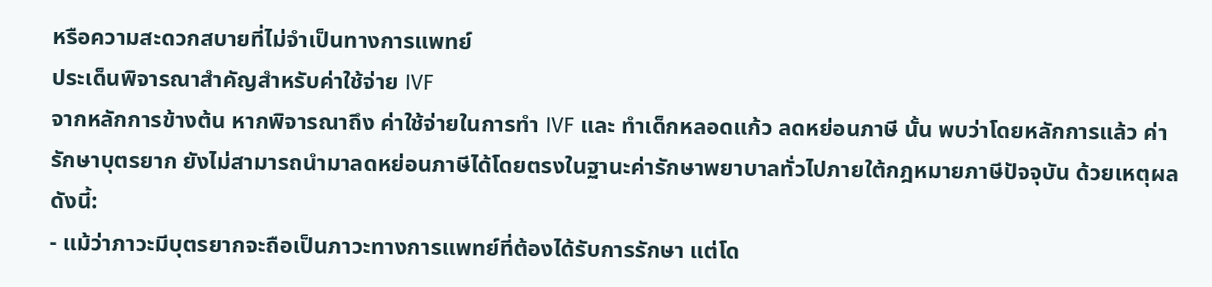หรือความสะดวกสบายที่ไม่จำเป็นทางการแพทย์
ประเด็นพิจารณาสำคัญสำหรับค่าใช้จ่าย IVF
จากหลักการข้างต้น หากพิจารณาถึง ค่าใช้จ่ายในการทำ IVF และ ทำเด็กหลอดแก้ว ลดหย่อนภาษี นั้น พบว่าโดยหลักการแล้ว ค่ารักษาบุตรยาก ยังไม่สามารถนำมาลดหย่อนภาษีได้โดยตรงในฐานะค่ารักษาพยาบาลทั่วไปภายใต้กฎหมายภาษีปัจจุบัน ด้วยเหตุผลดังนี้:
- แม้ว่าภาวะมีบุตรยากจะถือเป็นภาวะทางการแพทย์ที่ต้องได้รับการรักษา แต่โด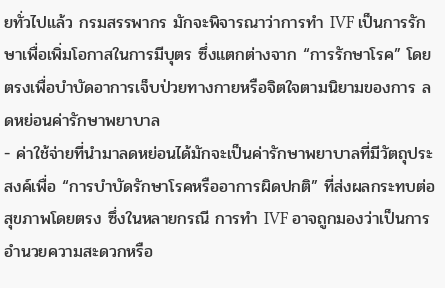ยทั่วไปแล้ว กรมสรรพากร มักจะพิจารณาว่าการทำ IVF เป็นการรักษาเพื่อเพิ่มโอกาสในการมีบุตร ซึ่งแตกต่างจาก “การรักษาโรค” โดยตรงเพื่อบำบัดอาการเจ็บป่วยทางกายหรือจิตใจตามนิยามของการ ลดหย่อนค่ารักษาพยาบาล
- ค่าใช้จ่ายที่นำมาลดหย่อนได้มักจะเป็นค่ารักษาพยาบาลที่มีวัตถุประสงค์เพื่อ “การบำบัดรักษาโรคหรืออาการผิดปกติ” ที่ส่งผลกระทบต่อสุขภาพโดยตรง ซึ่งในหลายกรณี การทำ IVF อาจถูกมองว่าเป็นการอำนวยความสะดวกหรือ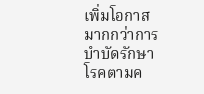เพิ่มโอกาสมากกว่าการบำบัดรักษาโรคตามค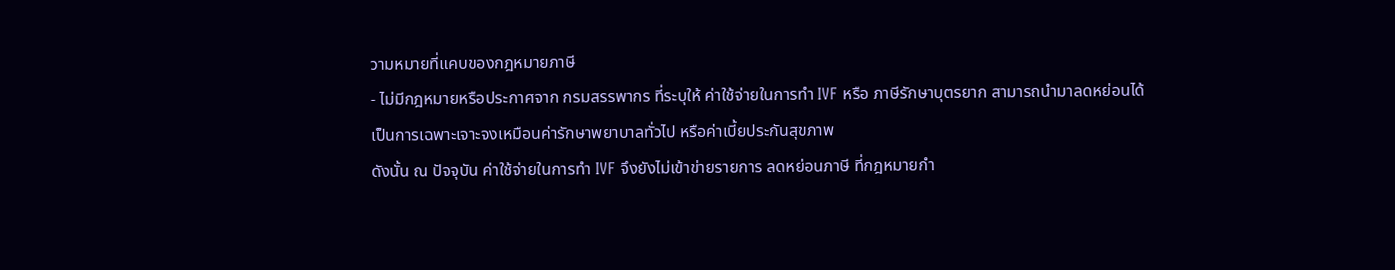วามหมายที่แคบของกฎหมายภาษี
- ไม่มีกฎหมายหรือประกาศจาก กรมสรรพากร ที่ระบุให้ ค่าใช้จ่ายในการทำ IVF หรือ ภาษีรักษาบุตรยาก สามารถนำมาลดหย่อนได้เป็นการเฉพาะเจาะจงเหมือนค่ารักษาพยาบาลทั่วไป หรือค่าเบี้ยประกันสุขภาพ
ดังนั้น ณ ปัจจุบัน ค่าใช้จ่ายในการทำ IVF จึงยังไม่เข้าข่ายรายการ ลดหย่อนภาษี ที่กฎหมายกำ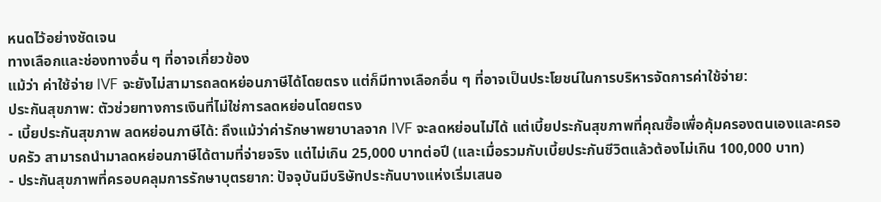หนดไว้อย่างชัดเจน
ทางเลือกและช่องทางอื่น ๆ ที่อาจเกี่ยวข้อง
แม้ว่า ค่าใช้จ่าย IVF จะยังไม่สามารถลดหย่อนภาษีได้โดยตรง แต่ก็มีทางเลือกอื่น ๆ ที่อาจเป็นประโยชน์ในการบริหารจัดการค่าใช้จ่าย:
ประกันสุขภาพ: ตัวช่วยทางการเงินที่ไม่ใช่การลดหย่อนโดยตรง
- เบี้ยประกันสุขภาพ ลดหย่อนภาษีได้: ถึงแม้ว่าค่ารักษาพยาบาลจาก IVF จะลดหย่อนไม่ได้ แต่เบี้ยประกันสุขภาพที่คุณซื้อเพื่อคุ้มครองตนเองและครอบครัว สามารถนำมาลดหย่อนภาษีได้ตามที่จ่ายจริง แต่ไม่เกิน 25,000 บาทต่อปี (และเมื่อรวมกับเบี้ยประกันชีวิตแล้วต้องไม่เกิน 100,000 บาท)
- ประกันสุขภาพที่ครอบคลุมการรักษาบุตรยาก: ปัจจุบันมีบริษัทประกันบางแห่งเริ่มเสนอ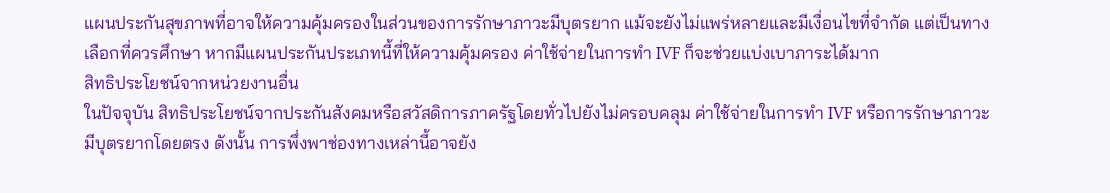แผนประกันสุขภาพที่อาจให้ความคุ้มครองในส่วนของการรักษาภาวะมีบุตรยาก แม้จะยังไม่แพร่หลายและมีเงื่อนไขที่จำกัด แต่เป็นทางเลือกที่ควรศึกษา หากมีแผนประกันประเภทนี้ที่ให้ความคุ้มครอง ค่าใช้จ่ายในการทำ IVF ก็จะช่วยแบ่งเบาภาระได้มาก
สิทธิประโยชน์จากหน่วยงานอื่น
ในปัจจุบัน สิทธิประโยชน์จากประกันสังคมหรือสวัสดิการภาครัฐโดยทั่วไปยังไม่ครอบคลุม ค่าใช้จ่ายในการทำ IVF หรือการรักษาภาวะมีบุตรยากโดยตรง ดังนั้น การพึ่งพาช่องทางเหล่านี้อาจยัง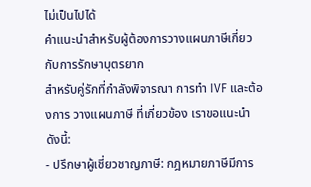ไม่เป็นไปได้
คำแนะนำสำหรับผู้ต้องการวางแผนภาษีเกี่ยวกับการรักษาบุตรยาก
สำหรับคู่รักที่กำลังพิจารณา การทำ IVF และต้องการ วางแผนภาษี ที่เกี่ยวข้อง เราขอแนะนำดังนี้:
- ปรึกษาผู้เชี่ยวชาญภาษี: กฎหมายภาษีมีการ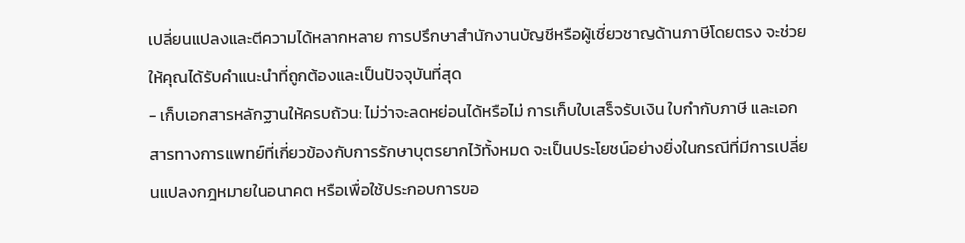เปลี่ยนแปลงและตีความได้หลากหลาย การปรึกษาสำนักงานบัญชีหรือผู้เชี่ยวชาญด้านภาษีโดยตรง จะช่วยให้คุณได้รับคำแนะนำที่ถูกต้องและเป็นปัจจุบันที่สุด
- เก็บเอกสารหลักฐานให้ครบถ้วน: ไม่ว่าจะลดหย่อนได้หรือไม่ การเก็บใบเสร็จรับเงิน ใบกำกับภาษี และเอกสารทางการแพทย์ที่เกี่ยวข้องกับการรักษาบุตรยากไว้ทั้งหมด จะเป็นประโยชน์อย่างยิ่งในกรณีที่มีการเปลี่ยนแปลงกฎหมายในอนาคต หรือเพื่อใช้ประกอบการขอ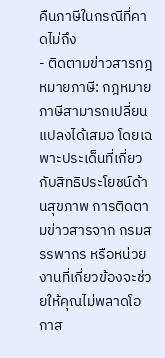คืนภาษีในกรณีที่คาดไม่ถึง
- ติดตามข่าวสารกฎหมายภาษี: กฎหมายภาษีสามารถเปลี่ยนแปลงได้เสมอ โดยเฉพาะประเด็นที่เกี่ยวกับสิทธิประโยชน์ด้านสุขภาพ การติดตามข่าวสารจาก กรมสรรพากร หรือหน่วยงานที่เกี่ยวข้องจะช่วยให้คุณไม่พลาดโอกาส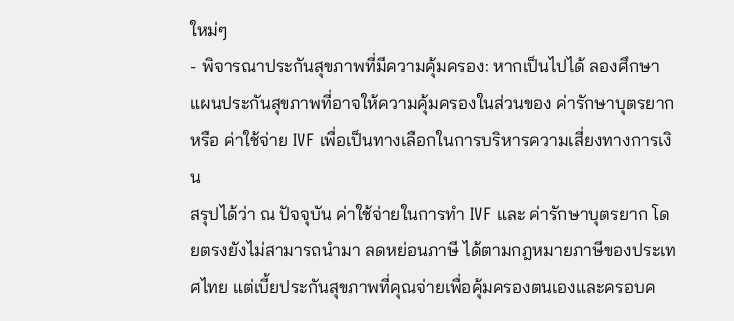ใหม่ๆ
- พิจารณาประกันสุขภาพที่มีความคุ้มครอง: หากเป็นไปได้ ลองศึกษาแผนประกันสุขภาพที่อาจให้ความคุ้มครองในส่วนของ ค่ารักษาบุตรยาก หรือ ค่าใช้จ่าย IVF เพื่อเป็นทางเลือกในการบริหารความเสี่ยงทางการเงิน
สรุปได้ว่า ณ ปัจจุบัน ค่าใช้จ่ายในการทำ IVF และ ค่ารักษาบุตรยาก โดยตรงยังไม่สามารถนำมา ลดหย่อนภาษี ได้ตามกฎหมายภาษีของประเทศไทย แต่เบี้ยประกันสุขภาพที่คุณจ่ายเพื่อคุ้มครองตนเองและครอบค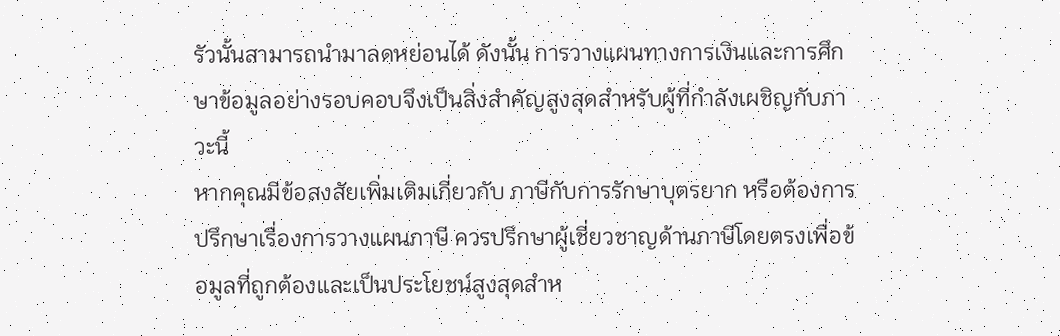รัวนั้นสามารถนำมาลดหย่อนได้ ดังนั้น การวางแผนทางการเงินและการศึกษาข้อมูลอย่างรอบคอบจึงเป็นสิ่งสำคัญสูงสุดสำหรับผู้ที่กำลังเผชิญกับภาวะนี้
หากคุณมีข้อสงสัยเพิ่มเติมเกี่ยวกับ ภาษีกับการรักษาบุตรยาก หรือต้องการปรึกษาเรื่องการวางแผนภาษี ควรปรึกษาผู้เชี่ยวชาญด้านภาษีโดยตรงเพื่อข้อมูลที่ถูกต้องและเป็นประโยชน์สูงสุดสำห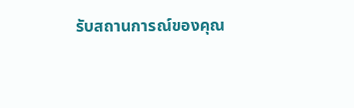รับสถานการณ์ของคุณ